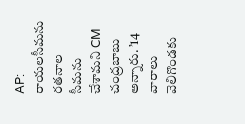AP: రాయలసీమను రతనాల సీమను చేశామని CM చంద్రబాబు అన్నారు. ’14 వారాలు వెలిగొండకు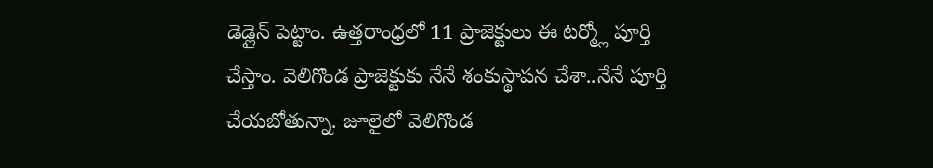డెడ్లైన్ పెట్టాం. ఉత్తరాంధ్రలో 11 ప్రాజెక్టులు ఈ టర్మ్లో పూర్తి చేస్తాం. వెలిగొండ ప్రాజెక్టుకు నేనే శంకుస్థాపన చేశా..నేనే పూర్తి చేయబోతున్నా. జూలైలో వెలిగొండ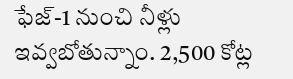ఫేజ్-1 నుంచి నీళ్లు ఇవ్వబోతున్నాం. 2,500 కోట్ల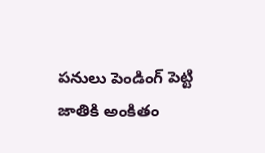పనులు పెండింగ్ పెట్టి జాతికి అంకితం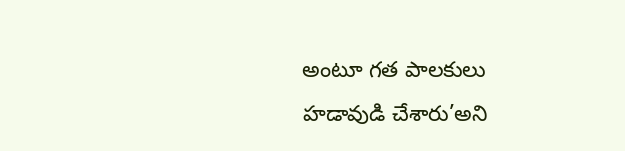అంటూ గత పాలకులు హడావుడి చేశారు’అని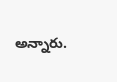అన్నారు.